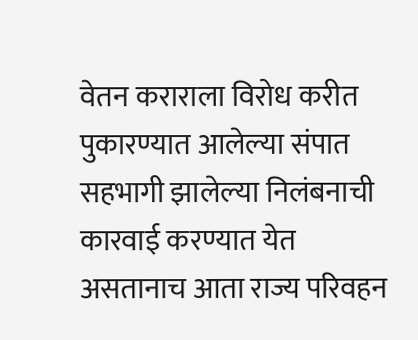वेतन कराराला विरोध करीत पुकारण्यात आलेल्या संपात सहभागी झालेल्या निलंबनाची कारवाई करण्यात येत असतानाच आता राज्य परिवहन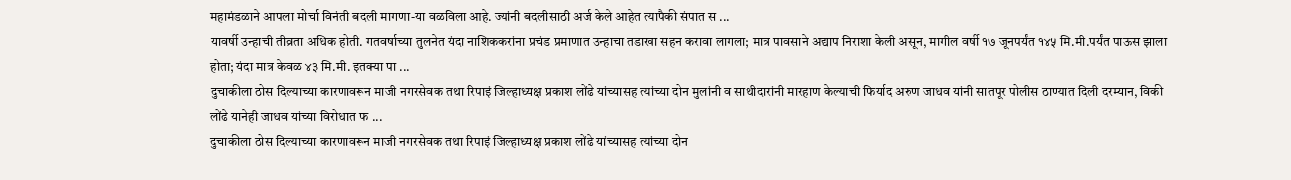महामंडळाने आपला मोर्चा विनंती बदली मागणा-या वळविला आहे. ज्यांनी बदलीसाठी अर्ज केले आहेत त्यापैकी संपात स ...
यावर्षी उन्हाची तीव्रता अधिक होती. गतवर्षाच्या तुलनेत यंदा नाशिककरांना प्रचंड प्रमाणात उन्हाचा तडाखा सहन करावा लागला; मात्र पावसाने अद्याप निराशा केली असून, मागील वर्षी १७ जूनपर्यंत १४५ मि.मी.पर्यंत पाऊस झाला होता; यंदा मात्र केवळ ४३ मि.मी. इतक्या पा ...
दुचाकीला ठोस दिल्याच्या कारणावरून माजी नगरसेवक तथा रिपाइं जिल्हाध्यक्ष प्रकाश लोंढे यांच्यासह त्यांच्या दोन मुलांनी व साथीदारांनी मारहाण केल्याची फिर्याद अरुण जाधव यांनी सातपूर पोलीस ठाण्यात दिली दरम्यान, विकी लोंढे यानेही जाधव यांच्या विरोधात फ ...
दुचाकीला ठोस दिल्याच्या कारणावरून माजी नगरसेवक तथा रिपाइं जिल्हाध्यक्ष प्रकाश लोंढे यांच्यासह त्यांच्या दोन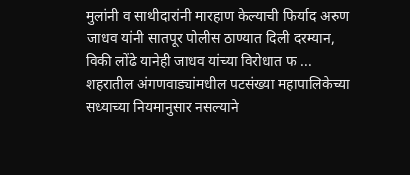मुलांनी व साथीदारांनी मारहाण केल्याची फिर्याद अरुण जाधव यांनी सातपूर पोलीस ठाण्यात दिली दरम्यान, विकी लोंढे यानेही जाधव यांच्या विरोधात फ ...
शहरातील अंगणवाड्यांमधील पटसंख्या महापालिकेच्या सध्याच्या नियमानुसार नसल्याने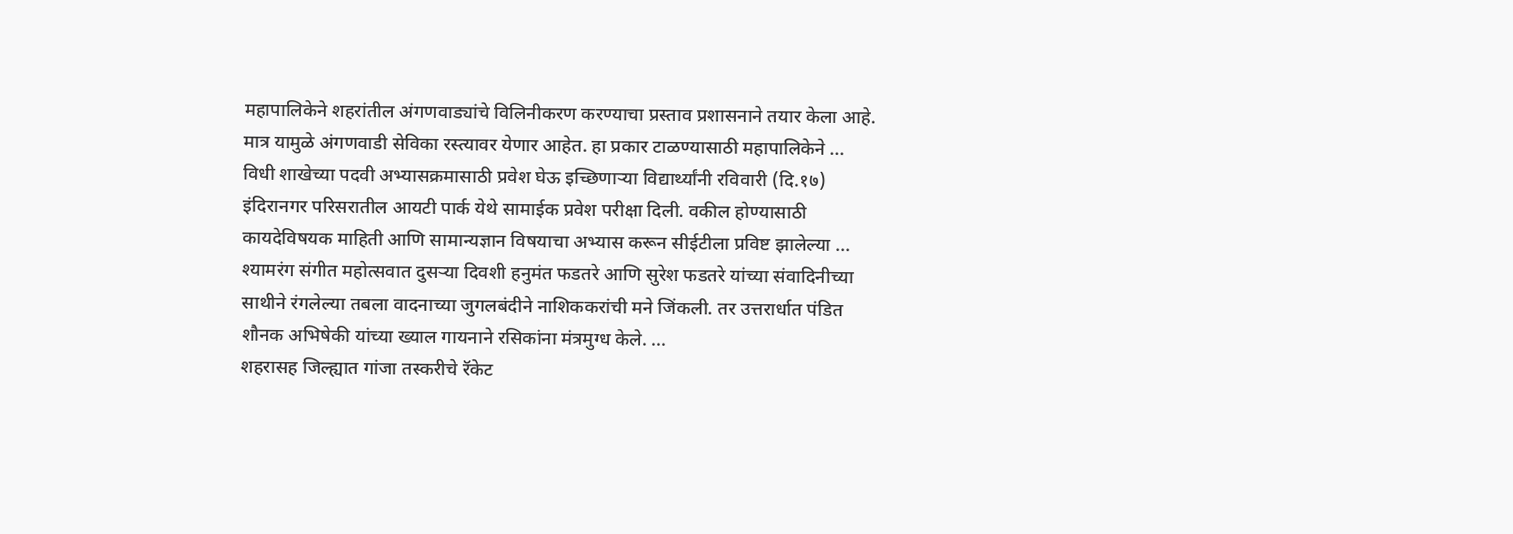महापालिकेने शहरांतील अंगणवाड्यांचे विलिनीकरण करण्याचा प्रस्ताव प्रशासनाने तयार केला आहे. मात्र यामुळे अंगणवाडी सेविका रस्त्यावर येणार आहेत. हा प्रकार टाळण्यासाठी महापालिकेने ...
विधी शाखेच्या पदवी अभ्यासक्रमासाठी प्रवेश घेऊ इच्छिणाऱ्या विद्यार्थ्यांनी रविवारी (दि.१७) इंदिरानगर परिसरातील आयटी पार्क येथे सामाईक प्रवेश परीक्षा दिली. वकील होण्यासाठी कायदेविषयक माहिती आणि सामान्यज्ञान विषयाचा अभ्यास करून सीईटीला प्रविष्ट झालेल्या ...
श्यामरंग संगीत महोत्सवात दुसऱ्या दिवशी हनुमंत फडतरे आणि सुरेश फडतरे यांच्या संवादिनीच्या साथीने रंगलेल्या तबला वादनाच्या जुगलबंदीने नाशिककरांची मने जिंकली. तर उत्तरार्धात पंडित शौनक अभिषेकी यांच्या ख्याल गायनाने रसिकांना मंत्रमुग्ध केले. ...
शहरासह जिल्ह्यात गांजा तस्करीचे रॅकेट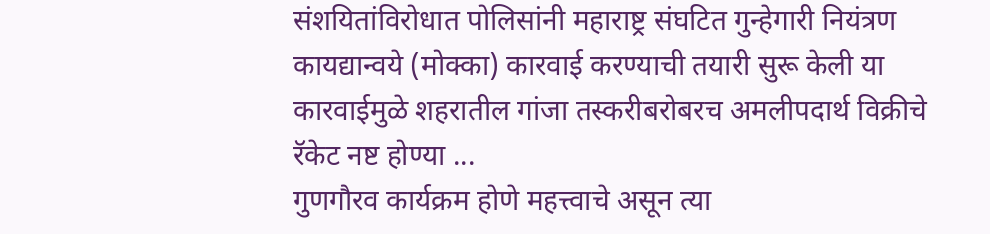संशयितांविरोधात पोलिसांनी महाराष्ट्र संघटित गुन्हेगारी नियंत्रण कायद्यान्वये (मोक्का) कारवाई करण्याची तयारी सुरू केली या कारवाईमुळे शहरातील गांजा तस्करीबरोबरच अमलीपदार्थ विक्रीचे रॅकेट नष्ट होण्या ...
गुणगौरव कार्यक्रम होणे महत्त्वाचे असून त्या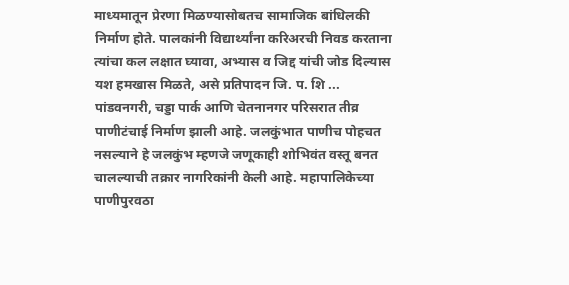माध्यमातून प्रेरणा मिळण्यासोबतच सामाजिक बांधिलकी निर्माण होते. पालकांनी विद्यार्थ्यांना करिअरची निवड करताना त्यांचा कल लक्षात घ्यावा, अभ्यास व जिद्द यांची जोड दिल्यास यश हमखास मिळते, असे प्रतिपादन जि. प. शि ...
पांडवनगरी, चड्डा पार्क आणि चेतनानगर परिसरात तीव्र पाणीटंचाई निर्माण झाली आहे. जलकुंभात पाणीच पोहचत नसल्याने हे जलकुंभ म्हणजे जणूकाही शोभिवंत वस्तू बनत चालल्याची तक्रार नागरिकांनी केली आहे. महापालिकेच्या पाणीपुरवठा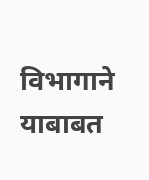विभागाने याबाबत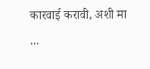कारवाई करावी, अशी मा ...